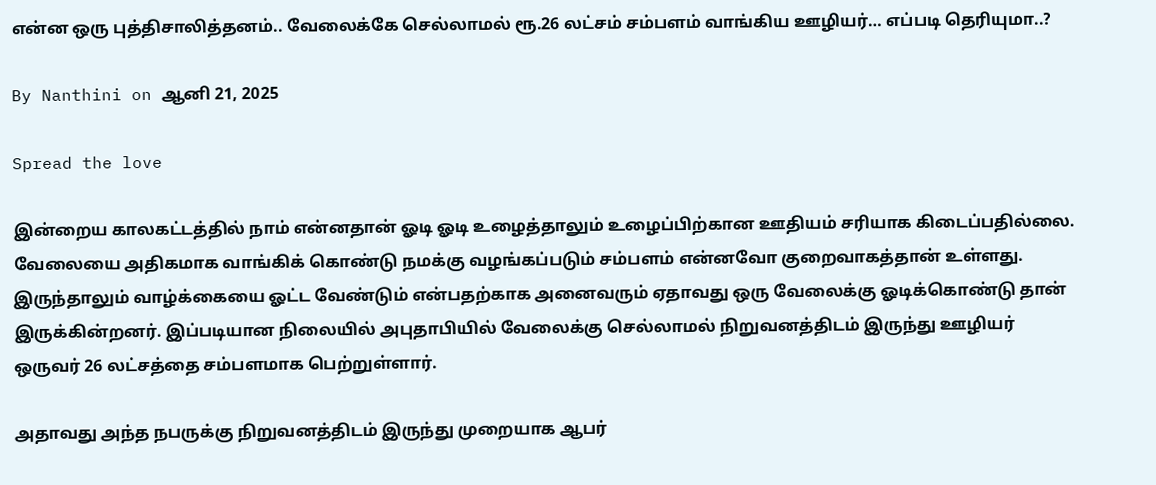என்ன ஒரு புத்திசாலித்தனம்.. வேலைக்கே செல்லாமல் ரூ.26 லட்சம் சம்பளம் வாங்கிய ஊழியர்… எப்படி தெரியுமா..?

By Nanthini on ஆனி 21, 2025

Spread the love

இன்றைய காலகட்டத்தில் நாம் என்னதான் ஓடி ஓடி உழைத்தாலும் உழைப்பிற்கான ஊதியம் சரியாக கிடைப்பதில்லை. வேலையை அதிகமாக வாங்கிக் கொண்டு நமக்கு வழங்கப்படும் சம்பளம் என்னவோ குறைவாகத்தான் உள்ளது. இருந்தாலும் வாழ்க்கையை ஓட்ட வேண்டும் என்பதற்காக அனைவரும் ஏதாவது ஒரு வேலைக்கு ஓடிக்கொண்டு தான் இருக்கின்றனர். இப்படியான நிலையில் அபுதாபியில் வேலைக்கு செல்லாமல் நிறுவனத்திடம் இருந்து ஊழியர் ஒருவர் 26 லட்சத்தை சம்பளமாக பெற்றுள்ளார்.

அதாவது அந்த நபருக்கு நிறுவனத்திடம் இருந்து முறையாக ஆபர்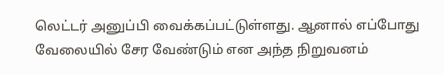லெட்டர் அனுப்பி வைக்கப்பட்டுள்ளது. ஆனால் எப்போது வேலையில் சேர வேண்டும் என அந்த நிறுவனம்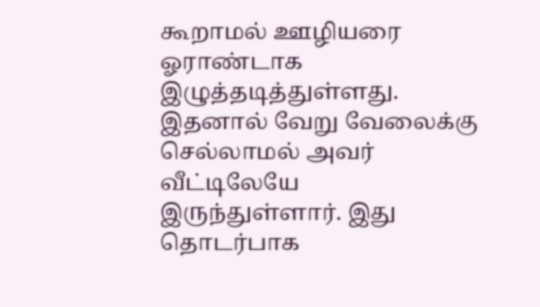கூறாமல் ஊழியரை ஓராண்டாக இழுத்தடித்துள்ளது. இதனால் வேறு வேலைக்கு செல்லாமல் அவர் வீட்டிலேயே இருந்துள்ளார். இது தொடர்பாக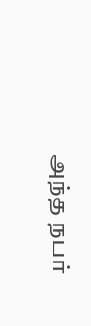அந்த நபர்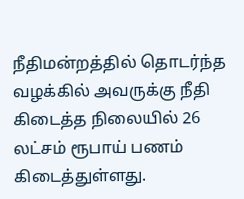நீதிமன்றத்தில் தொடர்ந்த வழக்கில் அவருக்கு நீதி கிடைத்த நிலையில் 26 லட்சம் ரூபாய் பணம் கிடைத்துள்ளது.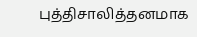புத்திசாலித்தனமாக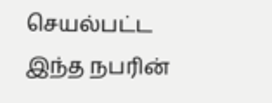செயல்பட்ட இந்த நபரின்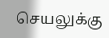செயலுக்கு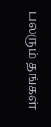பலரும் தங்கள்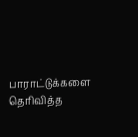பாராட்டுக்களை தெரிவித்த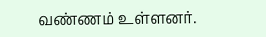வண்ணம் உள்ளனர்.